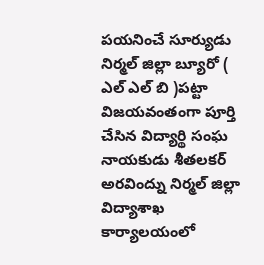పయనించే సూర్యుడు నిర్మల్ జిల్లా బ్యూరో ( ఎల్ ఎల్ బి )పట్టా విజయవంతంగా పూర్తి చేసిన విద్యార్థి సంఘ నాయకుడు శీతలకర్ అరవింద్ను నిర్మల్ జిల్లా విద్యాశాఖ కార్యాలయంలో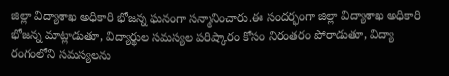జిల్లా విద్యాశాఖ అధికారి భోజన్న ఘనంగా సన్మానించారు.ఈ సందర్భంగా జిల్లా విద్యాశాఖ అధికారి భోజన్న మాట్లాడుతూ, విద్యార్థుల సమస్యల పరిష్కారం కోసం నిరంతరం పోరాడుతూ, విద్యా రంగంలోని సమస్యలను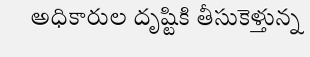అధికారుల దృష్టికి తీసుకెళ్తున్న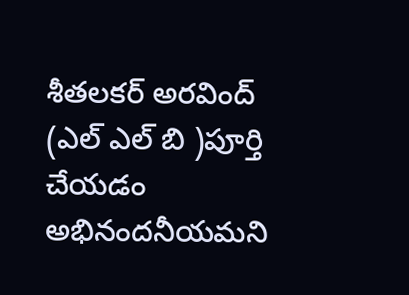శీతలకర్ అరవింద్ (ఎల్ ఎల్ బి )పూర్తి చేయడం అభినందనీయమని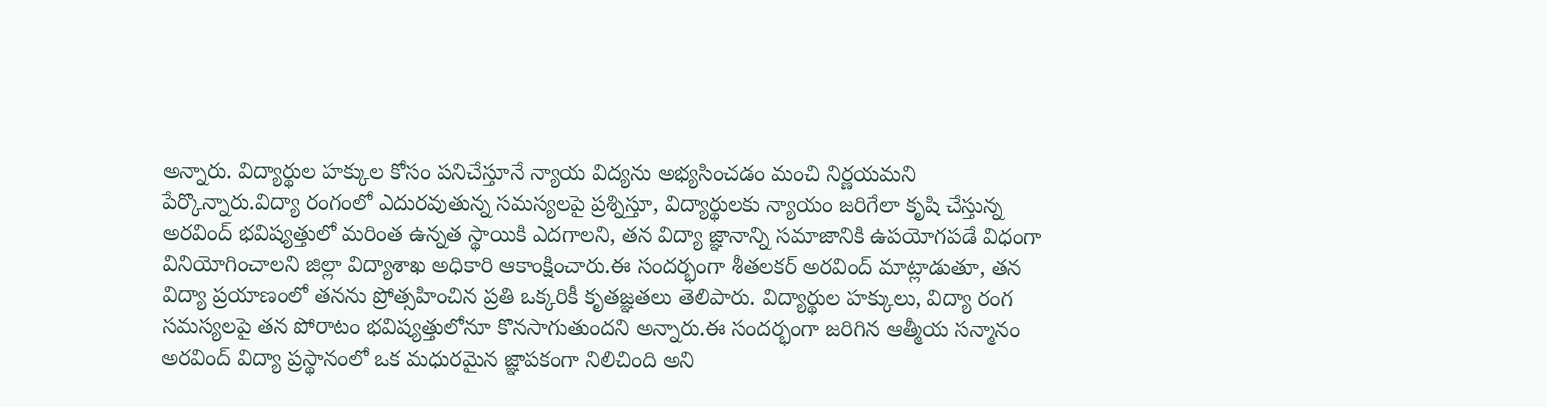అన్నారు. విద్యార్థుల హక్కుల కోసం పనిచేస్తూనే న్యాయ విద్యను అభ్యసించడం మంచి నిర్ణయమని పేర్కొన్నారు.విద్యా రంగంలో ఎదురవుతున్న సమస్యలపై ప్రశ్నిస్తూ, విద్యార్థులకు న్యాయం జరిగేలా కృషి చేస్తున్న అరవింద్ భవిష్యత్తులో మరింత ఉన్నత స్థాయికి ఎదగాలని, తన విద్యా జ్ఞానాన్ని సమాజానికి ఉపయోగపడే విధంగా వినియోగించాలని జిల్లా విద్యాశాఖ అధికారి ఆకాంక్షించారు.ఈ సందర్భంగా శీతలకర్ అరవింద్ మాట్లాడుతూ, తన విద్యా ప్రయాణంలో తనను ప్రోత్సహించిన ప్రతి ఒక్కరికీ కృతజ్ఞతలు తెలిపారు. విద్యార్థుల హక్కులు, విద్యా రంగ సమస్యలపై తన పోరాటం భవిష్యత్తులోనూ కొనసాగుతుందని అన్నారు.ఈ సందర్భంగా జరిగిన ఆత్మీయ సన్మానం అరవింద్ విద్యా ప్రస్థానంలో ఒక మధురమైన జ్ఞాపకంగా నిలిచింది అని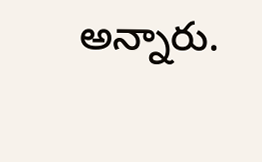అన్నారు.